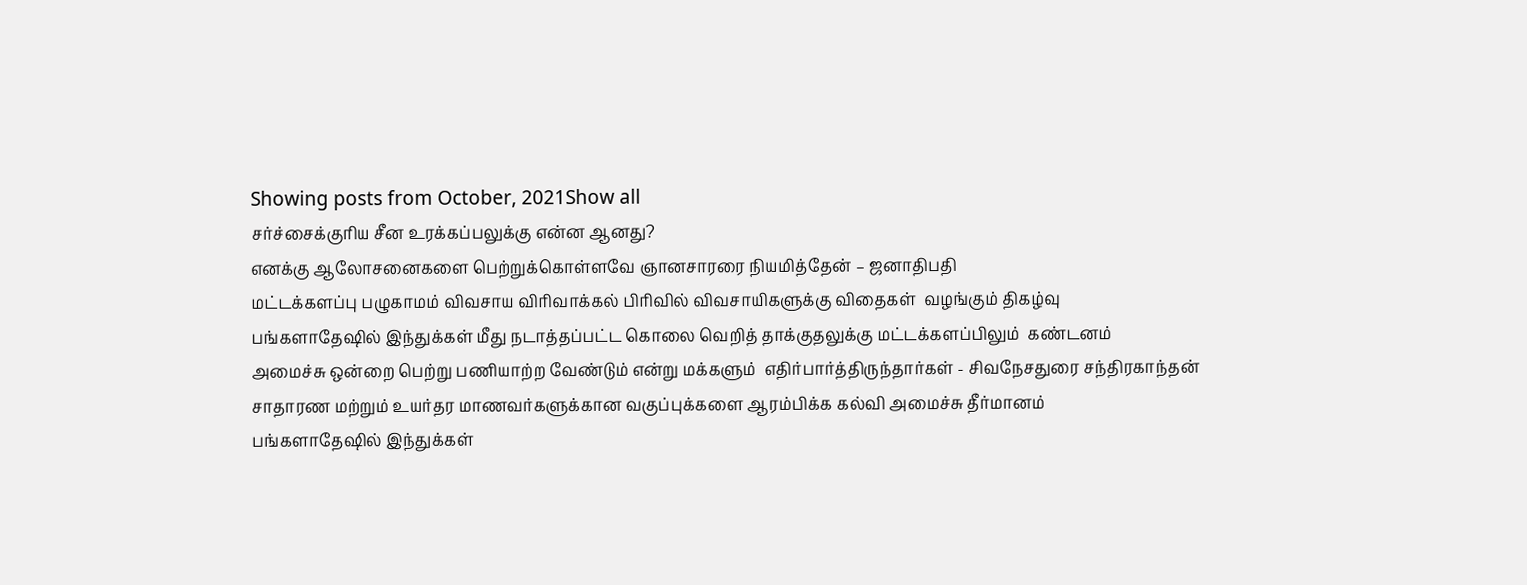Showing posts from October, 2021Show all
சர்ச்சைக்குரிய சீன உரக்கப்பலுக்கு என்ன ஆனது?
எனக்கு ஆலோசனைகளை பெற்றுக்கொள்ளவே ஞானசாரரை நியமித்தேன் – ஜனாதிபதி
மட்டக்களப்பு பழுகாமம் விவசாய விரிவாக்கல் பிரிவில் விவசாயிகளுக்கு விதைகள்  வழங்கும் திகழ்வு
பங்களாதேஷில் இந்துக்கள் மீது நடாத்தப்பட்ட கொலை வெறித் தாக்குதலுக்கு மட்டக்களப்பிலும்  கண்டனம்
அமைச்சு ஒன்றை பெற்று பணியாற்ற வேண்டும் என்று மக்களும்  எதிர்பார்த்திருந்தார்கள் - சிவநேசதுரை சந்திரகாந்தன்
சாதாரண மற்றும் உயர்தர மாணவர்களுக்கான வகுப்புக்களை ஆரம்பிக்க கல்வி அமைச்சு தீர்மானம்
பங்களாதேஷில் இந்துக்கள்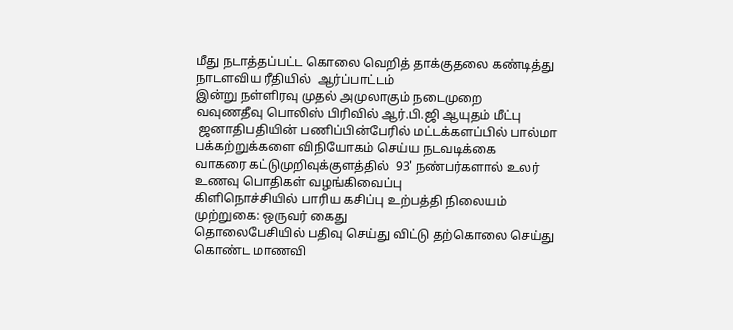மீது நடாத்தப்பட்ட கொலை வெறித் தாக்குதலை கண்டித்து நாடளவிய ரீதியில்  ஆர்ப்பாட்டம்
இன்று நள்ளிரவு முதல் அமுலாகும் நடைமுறை
வவுணதீவு பொலிஸ் பிரிவில் ஆர்.பி.ஜி ஆயுதம் மீட்பு
 ஜனாதிபதியின் பணிப்பின்பேரில் மட்டக்களப்பில் பால்மா பக்கற்றுக்களை விநியோகம் செய்ய நடவடிக்கை
வாகரை கட்டுமுறிவுக்குளத்தில்  93' நண்பர்களால் உலர் உணவு பொதிகள் வழங்கிவைப்பு
கிளிநொச்சியில் பாரிய கசிப்பு உற்பத்தி நிலையம் முற்றுகை: ஒருவர் கைது
தொலைபேசியில் பதிவு செய்து விட்டு தற்கொலை செய்து கொண்ட மாணவி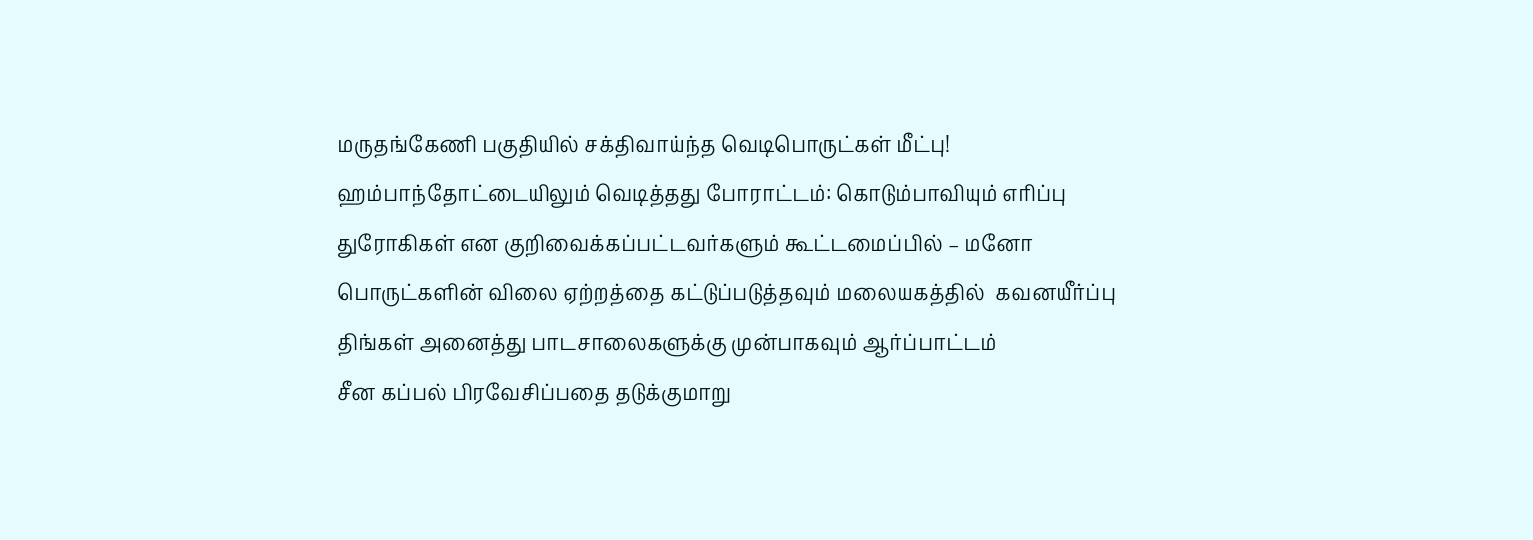மருதங்கேணி பகுதியில் சக்திவாய்ந்த வெடிபொருட்கள் மீட்பு!
ஹம்பாந்தோட்டையிலும் வெடித்தது போராட்டம்: கொடும்பாவியும் எரிப்பு
துரோகிகள் என குறிவைக்கப்பட்டவர்களும் கூட்டமைப்பில் – மனோ
பொருட்களின் விலை ஏற்றத்தை கட்டுப்படுத்தவும் மலையகத்தில்  கவனயீர்ப்பு
திங்கள் அனைத்து பாடசாலைகளுக்கு முன்பாகவும் ஆர்ப்பாட்டம்
சீன கப்பல் பிரவேசிப்பதை தடுக்குமாறு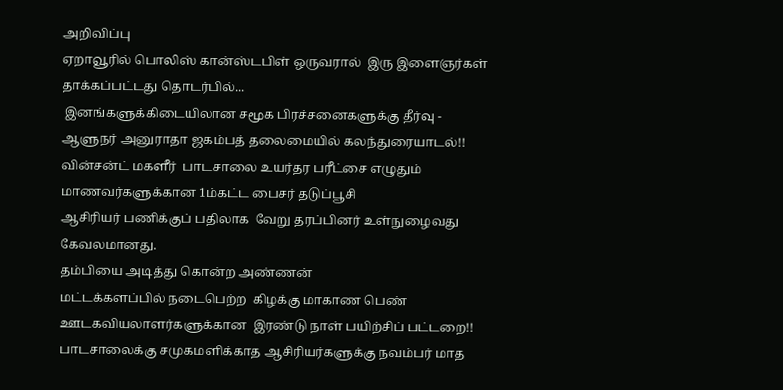அறிவிப்பு
ஏறாவூரில் பொலிஸ் கான்ஸ்டபிள் ஒருவரால்  இரு இளைஞர்கள் தாக்கப்பட்டது தொடர்பில்...
 இனங்களுக்கிடையிலான சமூக பிரச்சனைகளுக்கு தீர்வு - ஆளுநர் அனுராதா ஜகம்பத் தலைமையில் கலந்துரையாடல்!!
வின்சன்ட் மகளீர்  பாடசாலை உயர்தர பரீட்சை எழுதும் மாணவர்களுக்கான 1ம்கட்ட பைசர் தடுப்பூசி
ஆசிரியர் பணிக்குப் பதிலாக  வேறு தரப்பினர் உள்நுழைவது கேவலமானது.
தம்பியை அடித்து கொன்ற அண்ணன்
மட்டக்களப்பில் நடைபெற்ற  கிழக்கு மாகாண பெண்  ஊடகவியலாளர்களுக்கான  இரண்டு நாள் பயிற்சிப் பட்டறை!!
பாடசாலைக்கு சமுகமளிக்காத ஆசிரியர்களுக்கு நவம்பர் மாத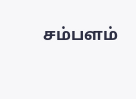சம்பளம்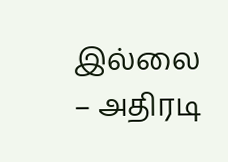இல்லை – அதிரடி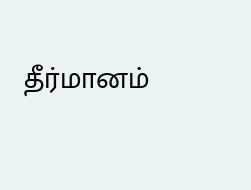தீர்மானம்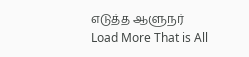எடுத்த ஆளுநர்
Load More That is All